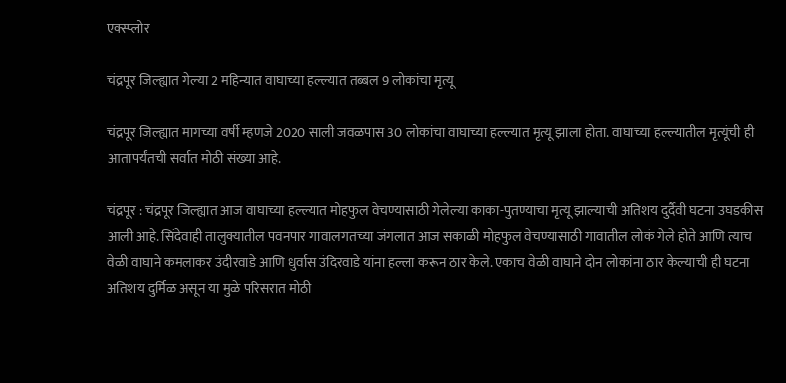एक्स्प्लोर

चंद्रपूर जिल्ह्यात गेल्या 2 महिन्यात वाघाच्या हल्ल्यात तब्बल 9 लोकांचा मृत्यू

चंद्रपूर जिल्ह्यात मागच्या वर्षी म्हणजे 2020 साली जवळपास 30 लोकांचा वाघाच्या हल्ल्यात मृत्यू झाला होता. वाघाच्या हल्ल्यातील मृत्यूंची ही आतापर्यंतची सर्वात मोठी संख्या आहे.

चंद्रपूर : चंद्रपूर जिल्ह्यात आज वाघाच्या हल्ल्यात मोहफुल वेचण्यासाठी गेलेल्या काका-पुतण्याचा मृत्यू झाल्याची अतिशय दुर्दैवी घटना उघडकीस आली आहे. सिंदेवाही तालुक्यातील पवनपार गावालगतच्या जंगलात आज सकाळी मोहफुल वेचण्यासाठी गावातील लोकं गेले होते आणि त्याच वेळी वाघाने कमलाकर उंदीरवाडे आणि धुर्वास उंदिरवाडे यांना हल्ला करून ठार केले. एकाच वेळी वाघाने दोन लोकांना ठार केल्याची ही घटना अतिशय दुर्मिळ असून या मुळे परिसरात मोठी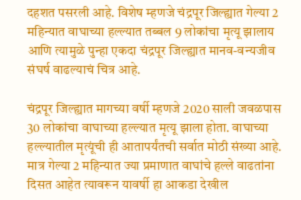दहशत पसरली आहे. विशेष म्हणजे चंद्रपूर जिल्ह्यात गेल्या 2 महिन्यात वाघाच्या हल्ल्यात तब्बल 9 लोकांचा मृत्यू झालाय आणि त्यामुळे पुन्हा एकदा चंद्रपूर जिल्ह्यात मानव-वन्यजीव संघर्ष वाढल्याचं चित्र आहे.

चंद्रपूर जिल्ह्यात मागच्या वर्षी म्हणजे 2020 साली जवळपास 30 लोकांचा वाघाच्या हल्ल्यात मृत्यू झाला होता. वाघाच्या हल्ल्यातील मृत्यूंची ही आतापर्यंतची सर्वात मोठी संख्या आहे. मात्र गेल्या 2 महिन्यात ज्या प्रमाणात वाघांचे हल्ले वाढतांना दिसत आहेत त्यावरून यावर्षी हा आकडा देखील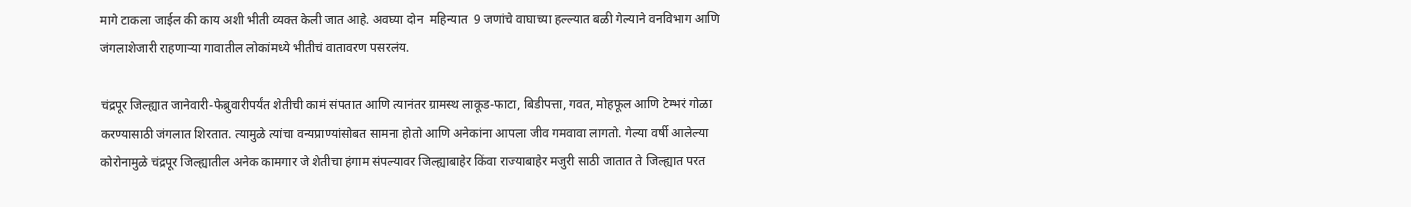मागे टाकला जाईल की काय अशी भीती व्यक्त केली जात आहे. अवघ्या दोन  महिन्यात  9 जणांचे वाघाच्या हल्ल्यात बळी गेल्याने वनविभाग आणि जंगलाशेजारी राहणाऱ्या गावातील लोकांमध्ये भीतीचं वातावरण पसरलंय.

चंद्रपूर जिल्ह्यात जानेवारी-फेब्रुवारीपर्यंत शेतीची कामं संपतात आणि त्यानंतर ग्रामस्थ लाकूड-फाटा, बिडीपत्ता, गवत, मोहफूल आणि टेम्भरं गोळा करण्यासाठी जंगलात शिरतात. त्यामुळे त्यांचा वन्यप्राण्यांसोबत सामना होतो आणि अनेकांना आपला जीव गमवावा लागतो. गेल्या वर्षी आलेल्या कोरोनामुळे चंद्रपूर जिल्ह्यातील अनेक कामगार जे शेतीचा हंगाम संपल्यावर जिल्ह्याबाहेर किंवा राज्याबाहेर मजुरी साठी जातात ते जिल्ह्यात परत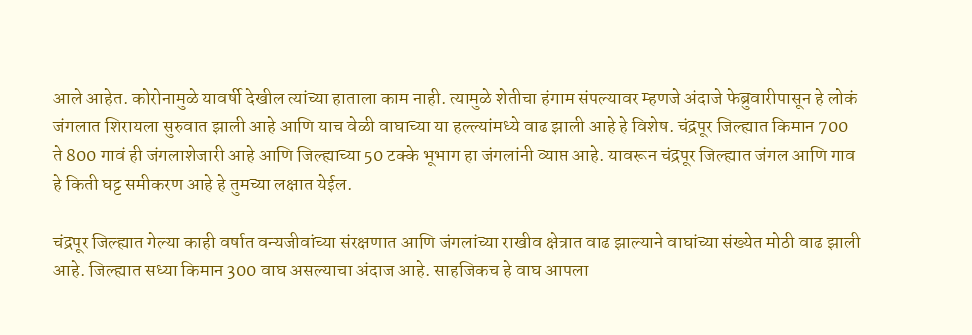आले आहेत. कोरोनामुळे यावर्षी देखील त्यांच्या हाताला काम नाही. त्यामुळे शेतीचा हंगाम संपल्यावर म्हणजे अंदाजे फेब्रुवारीपासून हे लोकं जंगलात शिरायला सुरुवात झाली आहे आणि याच वेळी वाघाच्या या हल्ल्यांमध्ये वाढ झाली आहे हे विशेष. चंद्रपूर जिल्ह्यात किमान 700 ते 800 गावं ही जंगलाशेजारी आहे आणि जिल्ह्याच्या 50 टक्के भूभाग हा जंगलांनी व्याप्त आहे. यावरून चंद्रपूर जिल्ह्यात जंगल आणि गाव हे किती घट्ट समीकरण आहे हे तुमच्या लक्षात येईल.

चंद्रपूर जिल्ह्यात गेल्या काही वर्षात वन्यजीवांच्या संरक्षणात आणि जंगलांच्या राखीव क्षेत्रात वाढ झाल्याने वाघांच्या संख्येत मोठी वाढ झाली आहे. जिल्ह्यात सध्या किमान 300 वाघ असल्याचा अंदाज आहे. साहजिकच हे वाघ आपला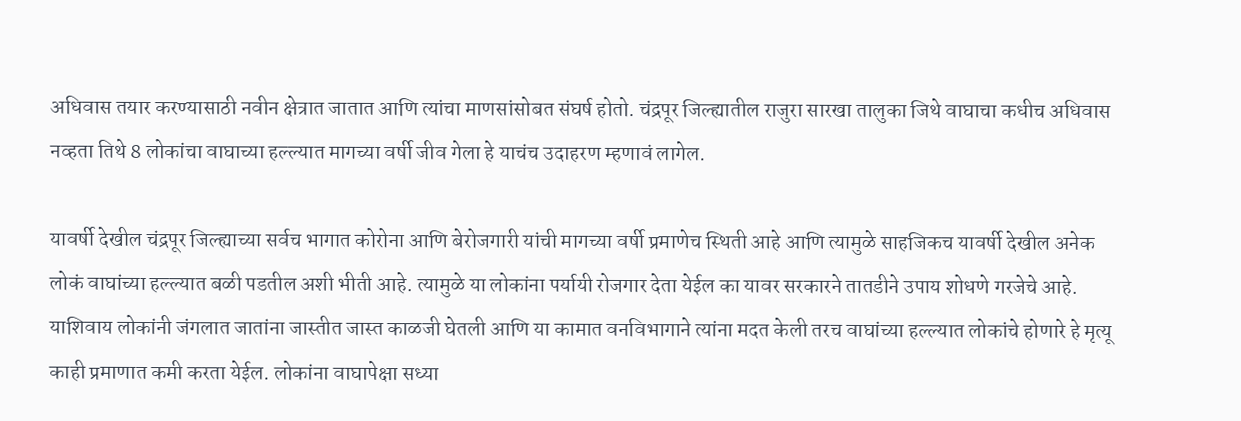अधिवास तयार करण्यासाठी नवीन क्षेत्रात जातात आणि त्यांचा माणसांसोबत संघर्ष होतो. चंद्रपूर जिल्ह्यातील राजुरा सारखा तालुका जिथे वाघाचा कधीच अधिवास नव्हता तिथे 8 लोकांचा वाघाच्या हल्ल्यात मागच्या वर्षी जीव गेला हे याचंच उदाहरण म्हणावं लागेल.

यावर्षी देखील चंद्रपूर जिल्ह्याच्या सर्वच भागात कोरोना आणि बेरोजगारी यांची मागच्या वर्षी प्रमाणेच स्थिती आहे आणि त्यामुळे साहजिकच यावर्षी देखील अनेक लोकं वाघांच्या हल्ल्यात बळी पडतील अशी भीती आहे. त्यामुळे या लोकांना पर्यायी रोजगार देता येईल का यावर सरकारने तातडीने उपाय शोधणे गरजेचे आहे. याशिवाय लोकांनी जंगलात जातांना जास्तीत जास्त काळजी घेतली आणि या कामात वनविभागाने त्यांना मदत केली तरच वाघांच्या हल्ल्यात लोकांचे होणारे हे मृत्यू काही प्रमाणात कमी करता येईल. लोकांना वाघापेक्षा सध्या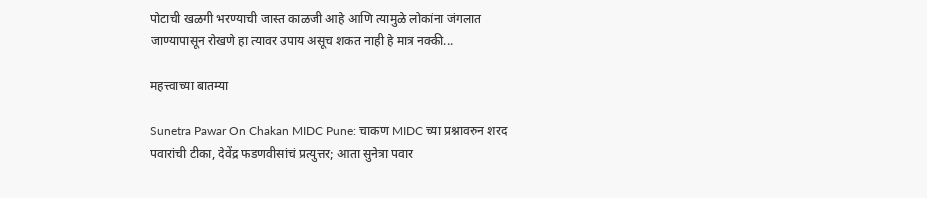पोटाची खळगी भरण्याची जास्त काळजी आहे आणि त्यामुळे लोकांना जंगलात जाण्यापासून रोखणे हा त्यावर उपाय असूच शकत नाही हे मात्र नक्की...

महत्त्वाच्या बातम्या

Sunetra Pawar On Chakan MIDC Pune: चाकण MIDC च्या प्रश्नावरुन शरद पवारांची टीका, देवेंद्र फडणवीसांचं प्रत्युत्तर; आता सुनेत्रा पवार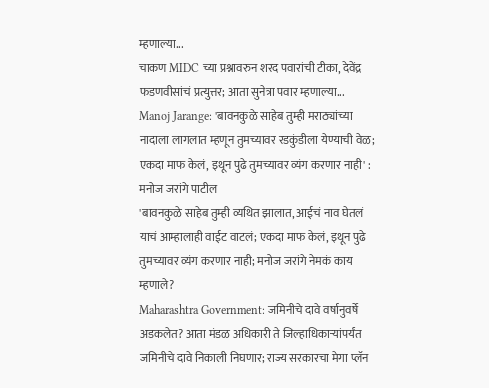म्हणाल्या...
चाकण MIDC च्या प्रश्नावरुन शरद पवारांची टीका, देवेंद्र फडणवीसांचं प्रत्युत्तर; आता सुनेत्रा पवार म्हणाल्या...
Manoj Jarange: 'बावनकुळे साहेब तुम्ही मराठ्यांच्या नादाला लागलात म्हणून तुमच्यावर रडकुंडीला येण्याची वेळ; एकदा माफ केलं, इथून पुढे तुमच्यावर व्यंग करणार नाही' : मनोज जरांगे पाटील
'बावनकुळे साहेब तुम्ही व्यथित झालात, आईचं नाव घेतलं याचं आम्हालाही वाईट वाटलं; एकदा माफ केलं, इथून पुढे तुमच्यावर व्यंग करणार नाही; मनोज जरांगे नेमकं काय म्हणाले?
Maharashtra Government: जमिनीचे दावे वर्षानुवर्षे अडकलेत? आता मंडळ अधिकारी ते जिल्हाधिकाऱ्यांपर्यंत जमिनीचे दावे निकाली निघणार; राज्य सरकारचा मेगा प्लॅन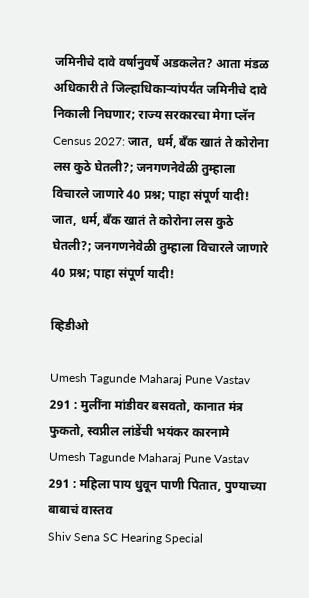जमिनीचे दावे वर्षानुवर्षे अडकलेत? आता मंडळ अधिकारी ते जिल्हाधिकाऱ्यांपर्यंत जमिनीचे दावे निकाली निघणार; राज्य सरकारचा मेगा प्लॅन
Census 2027: जात, धर्म, बँक खातं ते कोरोना लस कुठे घेतली?; जनगणनेवेळी तुम्हाला विचारले जाणारे 40 प्रश्न; पाहा संपूर्ण यादी!
जात, धर्म, बँक खातं ते कोरोना लस कुठे घेतली?; जनगणनेवेळी तुम्हाला विचारले जाणारे 40 प्रश्न; पाहा संपूर्ण यादी!

व्हिडीओ

Umesh Tagunde Maharaj Pune Vastav 291 : मुलींना मांडीवर बसवतो, कानात मंत्र फुकतो, स्वप्नील लांडेंची भयंकर कारनामे
Umesh Tagunde Maharaj Pune Vastav 291 : महिला पाय धुवून पाणी पितात, पुण्याच्या बाबाचं वास्तव
Shiv Sena SC Hearing Special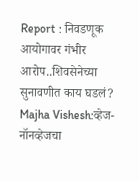Report : निवडणूक आयोगावर गंभीर आरोप..शिवसेनेच्या सुनावणीत काय घडलं?
Majha Vishesh:व्हेज-नॉनव्हेजचा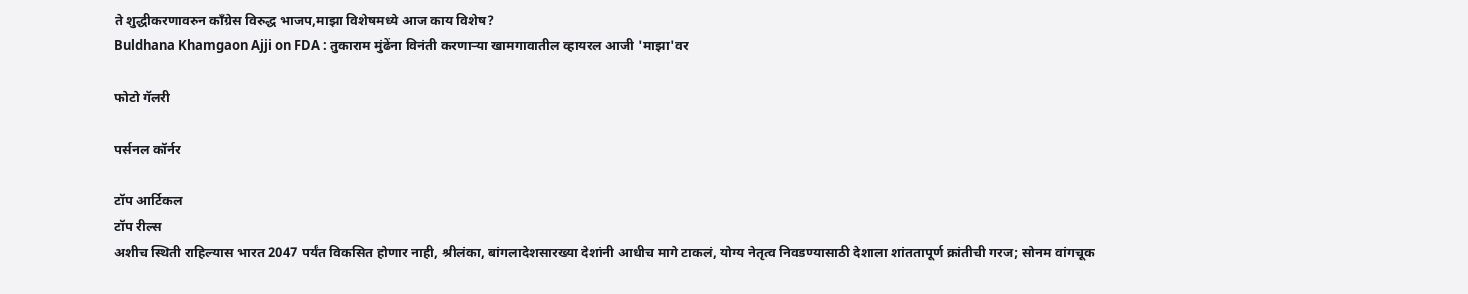ते शुद्धीकरणावरुन काँग्रेस विरुद्ध भाजप,माझा विशेषमध्ये आज काय विशेष?
Buldhana Khamgaon Ajji on FDA : तुकाराम मुंढेंना विनंती करणाऱ्या खामगावातील व्हायरल आजी 'माझा'वर

फोटो गॅलरी

पर्सनल कॉर्नर

टॉप आर्टिकल
टॉप रील्स
अशीच स्थिती राहिल्यास भारत 2047 पर्यंत विकसित होणार नाही, श्रीलंका, बांगलादेशसारख्या देशांनी आधीच मागे टाकलं, योग्य नेतृत्व निवडण्यासाठी देशाला शांततापूर्ण क्रांतीची गरज; सोनम वांगचूक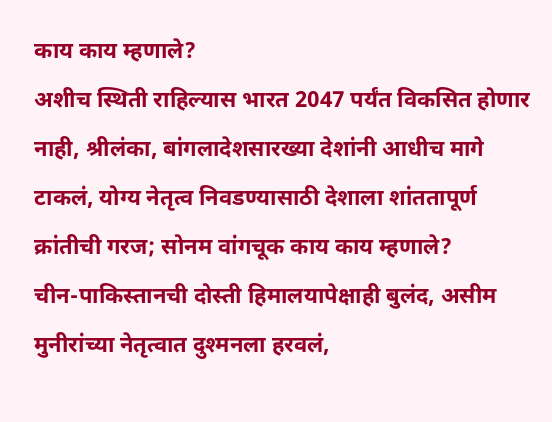काय काय म्हणाले?
अशीच स्थिती राहिल्यास भारत 2047 पर्यंत विकसित होणार नाही, श्रीलंका, बांगलादेशसारख्या देशांनी आधीच मागे टाकलं, योग्य नेतृत्व निवडण्यासाठी देशाला शांततापूर्ण क्रांतीची गरज; सोनम वांगचूक काय काय म्हणाले?
चीन-पाकिस्तानची दोस्ती हिमालयापेक्षाही बुलंद, असीम मुनीरांच्या नेतृत्वात दुश्मनला हरवलं,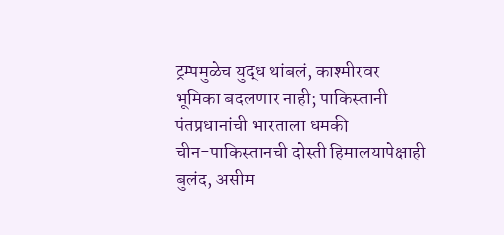ट्रम्पमुळेच युद्ध थांबलं, काश्मीरवर भूमिका बदलणार नाही; पाकिस्तानी पंतप्रधानांची भारताला धमकी
चीन-पाकिस्तानची दोस्ती हिमालयापेक्षाही बुलंद, असीम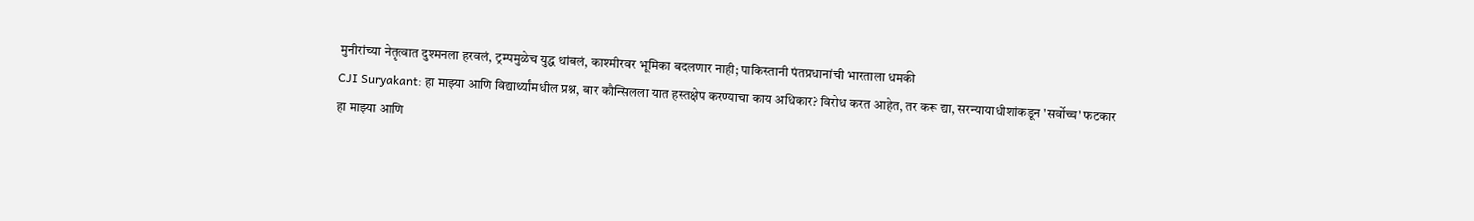मुनीरांच्या नेतृत्वात दुश्मनला हरवलं, ट्रम्पमुळेच युद्ध थांबलं, काश्मीरवर भूमिका बदलणार नाही; पाकिस्तानी पंतप्रधानांची भारताला धमकी
CJI Suryakant: हा माझ्या आणि विद्यार्थ्यांमधील प्रश्न, बार कौन्सिलला यात हस्तक्षेप करण्याचा काय अधिकार? विरोध करत आहेत, तर करू द्या, सरन्यायाधीशांकडून 'सर्वोच्च' फटकार
हा माझ्या आणि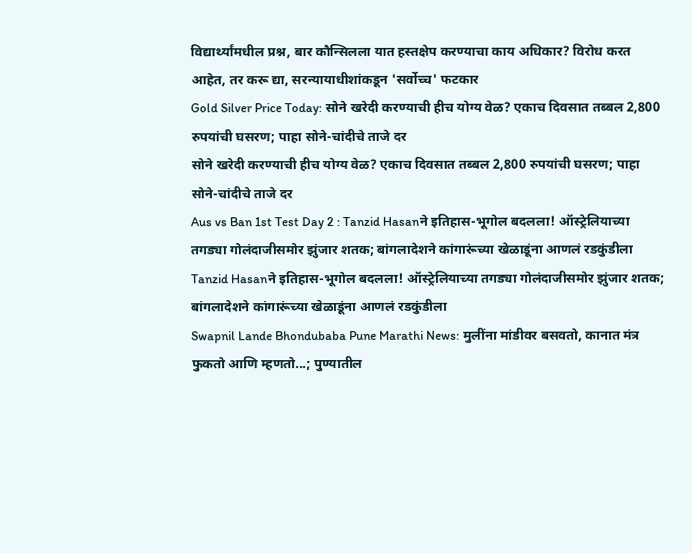विद्यार्थ्यांमधील प्रश्न, बार कौन्सिलला यात हस्तक्षेप करण्याचा काय अधिकार? विरोध करत आहेत, तर करू द्या, सरन्यायाधीशांकडून 'सर्वोच्च' फटकार
Gold Silver Price Today: सोने खरेदी करण्याची हीच योग्य वेळ? एकाच दिवसात तब्बल 2,800 रुपयांची घसरण; पाहा सोने-चांदीचे ताजे दर
सोने खरेदी करण्याची हीच योग्य वेळ? एकाच दिवसात तब्बल 2,800 रुपयांची घसरण; पाहा सोने-चांदीचे ताजे दर
Aus vs Ban 1st Test Day 2 : Tanzid Hasanने इतिहास-भूगोल बदलला! ऑस्ट्रेलियाच्या तगड्या गोलंदाजीसमोर झुंजार शतक; बांगलादेशने कांगारूंच्या खेळाडूंना आणलं रडकुंडीला
Tanzid Hasanने इतिहास-भूगोल बदलला! ऑस्ट्रेलियाच्या तगड्या गोलंदाजीसमोर झुंजार शतक; बांगलादेशने कांगारूंच्या खेळाडूंना आणलं रडकुंडीला
Swapnil Lande Bhondubaba Pune Marathi News: मुलींना मांडीवर बसवतो, कानात मंत्र फुकतो आणि म्हणतो...; पुण्यातील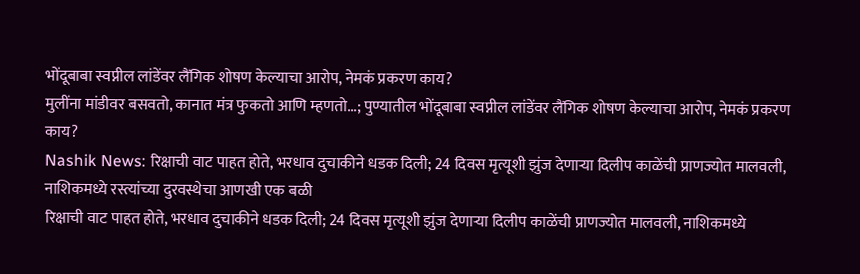भोंदूबाबा स्वप्नील लांडेंवर लैंगिक शोषण केल्याचा आरोप, नेमकं प्रकरण काय?
मुलींना मांडीवर बसवतो, कानात मंत्र फुकतो आणि म्हणतो...; पुण्यातील भोंदूबाबा स्वप्नील लांडेंवर लैंगिक शोषण केल्याचा आरोप, नेमकं प्रकरण काय?
Nashik News: रिक्षाची वाट पाहत होते, भरधाव दुचाकीने धडक दिली; 24 दिवस मृत्यूशी झुंज देणाऱ्या दिलीप काळेंची प्राणज्योत मालवली, नाशिकमध्ये रस्त्यांच्या दुरवस्थेचा आणखी एक बळी
रिक्षाची वाट पाहत होते, भरधाव दुचाकीने धडक दिली; 24 दिवस मृत्यूशी झुंज देणाऱ्या दिलीप काळेंची प्राणज्योत मालवली, नाशिकमध्ये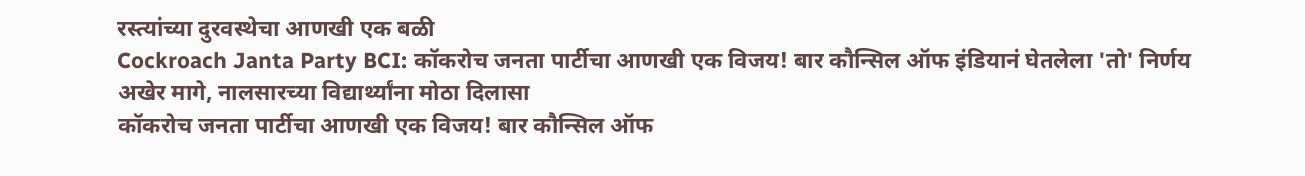रस्त्यांच्या दुरवस्थेचा आणखी एक बळी
Cockroach Janta Party BCI: कॉकरोच जनता पार्टीचा आणखी एक विजय! बार कौन्सिल ऑफ इंडियानं घेतलेला 'तो' निर्णय अखेर मागे, नालसारच्या विद्यार्थ्यांना मोठा दिलासा
कॉकरोच जनता पार्टीचा आणखी एक विजय! बार कौन्सिल ऑफ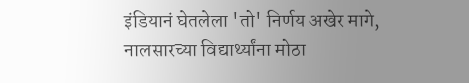इंडियानं घेतलेला 'तो' निर्णय अखेर मागे, नालसारच्या विद्यार्थ्यांना मोठा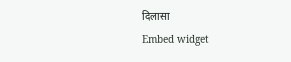दिलासा
Embed widget